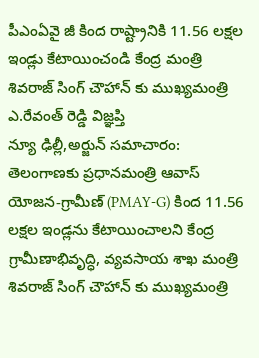పీఎంఏవై జీ కింద రాష్ట్రానికి 11.56 లక్షల ఇండ్లు కేటాయించండి కేంద్ర మంత్రి శివరాజ్ సింగ్ చౌహాన్ కు ముఖ్యమంత్రి ఎ.రేవంత్ రెడ్డి విజ్ఞప్తి
న్యూ ఢిల్లీ,అర్జున్ సమాచారం: తెలంగాణకు ప్రధానమంత్రి ఆవాస్ యోజన-గ్రామీణ్ (PMAY-G) కింద 11.56 లక్షల ఇండ్లను కేటాయించాలని కేంద్ర గ్రామీణాభివృద్ధి, వ్యవసాయ శాఖ మంత్రి శివరాజ్ సింగ్ చౌహాన్ కు ముఖ్యమంత్రి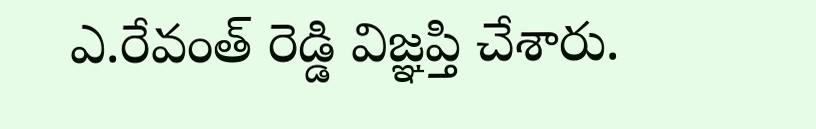ఎ.రేవంత్ రెడ్డి విజ్ఞప్తి చేశారు.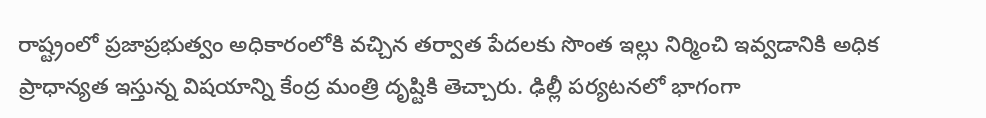రాష్ట్రంలో ప్రజాప్రభుత్వం అధికారంలోకి వచ్చిన తర్వాత పేదలకు సొంత ఇల్లు నిర్మించి ఇవ్వడానికి అధిక ప్రాధాన్యత ఇస్తున్న విషయాన్ని కేంద్ర మంత్రి దృష్టికి తెచ్చారు. ఢిల్లీ పర్యటనలో భాగంగా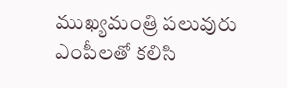ముఖ్యమంత్రి పలువురు ఎంపీలతో కలిసి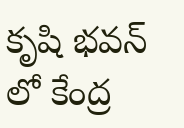కృషి భవన్ లో కేంద్ర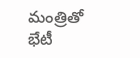మంత్రితో భేటీ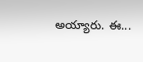అయ్యారు. ఈ...